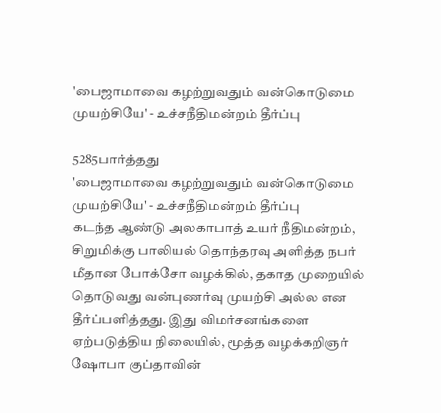'பைஜாமாவை கழற்றுவதும் வன்கொடுமை முயற்சியே' - உச்சநீதிமன்றம் தீர்ப்பு

5285பார்த்தது
'பைஜாமாவை கழற்றுவதும் வன்கொடுமை முயற்சியே' - உச்சநீதிமன்றம் தீர்ப்பு
கடந்த ஆண்டு அலகாபாத் உயர் நீதிமன்றம், சிறுமிக்கு பாலியல் தொந்தரவு அளித்த நபர் மீதான போக்சோ வழக்கில், தகாத முறையில் தொடுவது வன்புணர்வு முயற்சி அல்ல என தீர்ப்பளித்தது. இது விமர்சனங்களை ஏற்படுத்திய நிலையில், மூத்த வழக்கறிஞர் ஷோபா குப்தாவின்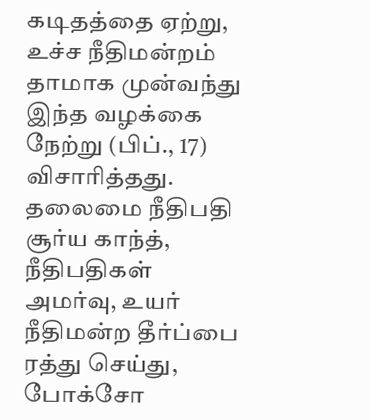கடிதத்தை ஏற்று, உச்ச நீதிமன்றம் தாமாக முன்வந்து இந்த வழக்கை நேற்று (பிப்., 17) விசாரித்தது. தலைமை நீதிபதி சூர்ய காந்த், நீதிபதிகள் அமர்வு, உயர் நீதிமன்ற தீர்ப்பை ரத்து செய்து, போக்சோ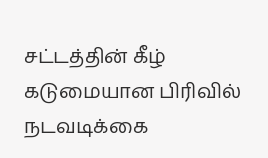சட்டத்தின் கீழ் கடுமையான பிரிவில் நடவடிக்கை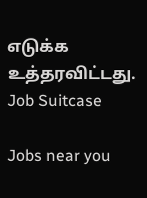எடுக்க உத்தரவிட்டது.
Job Suitcase

Jobs near you